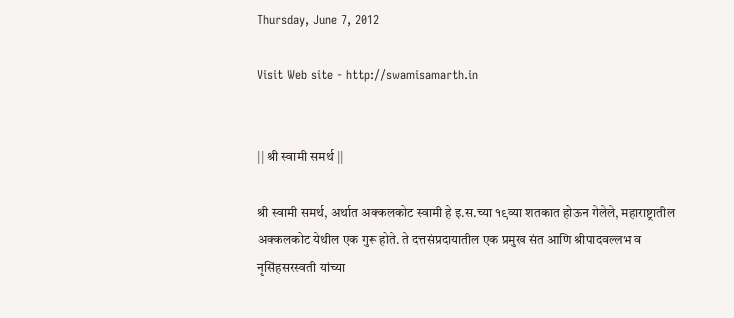Thursday, June 7, 2012

Visit Web site - http://swamisamarth.in


|| श्री स्वामी समर्थ ||

श्री स्वामी समर्थ, अर्थात अक्कलकोट स्वामी हे इ.स.च्या १९व्या शतकात होऊन गेलेले, महाराष्ट्रातील अक्कलकोट येथील एक गुरू होते. ते दत्तसंप्रदायातील एक प्रमुख संत आणि श्रीपादवल्लभ व नृसिंहसरस्वती यांच्या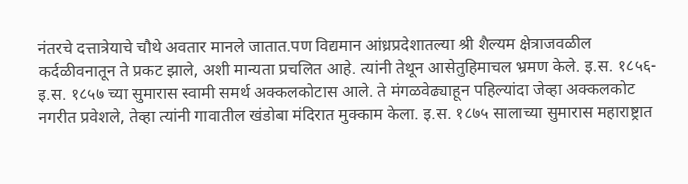नंतरचे दत्तात्रेयाचे चौथे अवतार मानले जातात.पण विद्यमान आंध्रप्रदेशातल्या श्री शैल्यम क्षेत्राजवळील कर्दळीवनातून ते प्रकट झाले, अशी मान्यता प्रचलित आहे. त्यांनी तेथून आसेतुहिमाचल भ्रमण केले. इ.स. १८५६-इ.स. १८५७ च्या सुमारास स्वामी समर्थ अक्कलकोटास आले. ते मंगळवेढ्याहून पहिल्यांदा जेव्हा अक्कलकोट नगरीत प्रवेशले, तेव्हा त्यांनी गावातील खंडोबा मंदिरात मुक्काम केला. इ.स. १८७५ सालाच्या सुमारास महाराष्ट्रात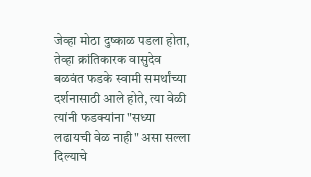जेव्हा मोठा दुष्काळ पडला होता, तेव्हा क्रांतिकारक वासुदेव बळवंत फडके स्वामी समर्थांच्या दर्शनासाठी आले होते, त्या वेळी त्यांनी फडक्यांना "सध्या लढायची वेळ नाही" असा सल्ला दिल्याचे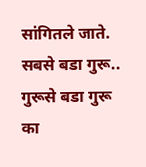सांगितले जाते. सबसे बडा गुरू.. गुरूसे बडा गुरू का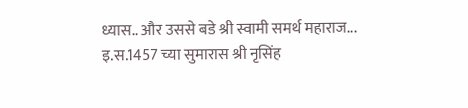ध्यास.. और उससे बडे श्री स्वामी समर्थ महाराज...
इ.स.1457 च्या सुमारास श्री नृसिंह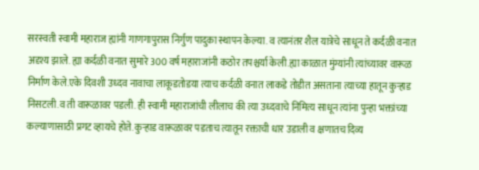सरस्वती स्वामी महाराज ह्यांनी गाणगापुरास निर्गुण पादुका स्थापन केल्या. व त्यानंतर शैल यात्रेचे साधून ते कर्दळी वनात अदृश्य झाले. ह्या कर्दळी वनात सुमारे 300 वर्ष महाराजांनी कठोर तपश्चर्या केली.ह्या काळात मुंग्यांनी त्यांच्यावर वारूळ निर्माण केले.एके दिवशी उध्दव नावाचा लाकूडतोडया त्याच कर्दळी वनात लाकडे तोडीत असताना त्याच्या हातून कुर्‍हाड निसटली.व ती वारूळावर पडली. ही स्वामी महाराजांची लीलाच की त्या उध्दवाचे निमित्य साधून त्यांना पुन्हा भक्तांच्या कल्याणासाठी प्रगट व्हायचे होते. कुर्‍हाड वारूळावर पडताच त्यातून रक्ताची धार उडाली व क्षणातच दिव्य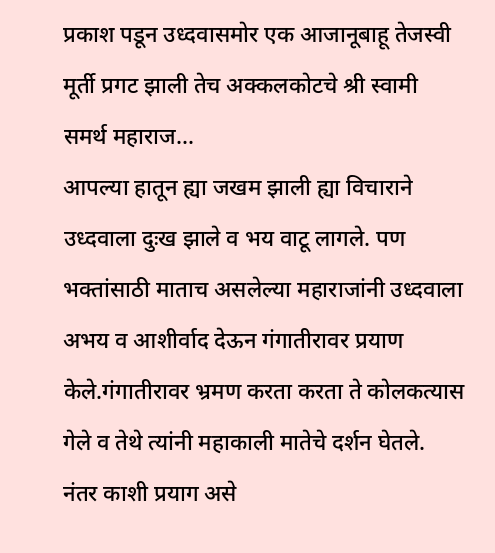प्रकाश पडून उध्दवासमोर एक आजानूबाहू तेजस्वी मूर्ती प्रगट झाली तेच अक्कलकोटचे श्री स्वामी समर्थ महाराज...
आपल्या हातून ह्या जखम झाली ह्या विचाराने उध्दवाला दुःख झाले व भय वाटू लागले. पण भक्तांसाठी माताच असलेल्या महाराजांनी उध्दवाला अभय व आशीर्वाद देऊन गंगातीरावर प्रयाण केले.गंगातीरावर भ्रमण करता करता ते कोलकत्यास गेले व तेथे त्यांनी महाकाली मातेचे दर्शन घेतले. नंतर काशी प्रयाग असे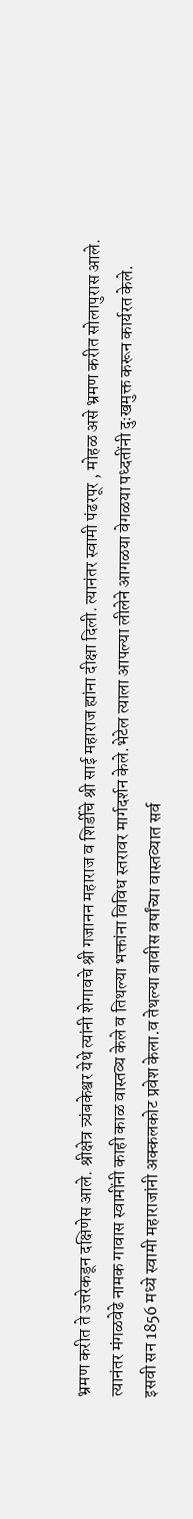भ्रमण करीत ते उत्तरेकडून दक्षिणेस आले. श्रीक्षेत्र त्र्यंबकेश्वर येथे त्यांनी शेगावचे श्री गजानन महाराज व शिर्डीचे श्री साई महाराज ह्यांना दीक्षा दिली. त्यानंतर स्वामी पंढरपूर , मोहळ असे भ्रमण करीत सोलापुरास आले. त्यानंतर मंगळवेढे नामक गावास स्वामींनी काही काळ वास्तव्य केले व तिथल्या भक्तांना विविध स्तरावर मार्गदर्शन केले.भेटेल त्याला आपल्या लीलेने आगळया वेगळया पध्दतींनी दुःखमुक्त करून कार्यरत केले.
इसवी सन 1856 मध्ये स्वामी महाराजांनी अक्कलकोट प्रवेश केला.व तेथल्या बावीस वर्षांच्या वास्तव्यात सर्व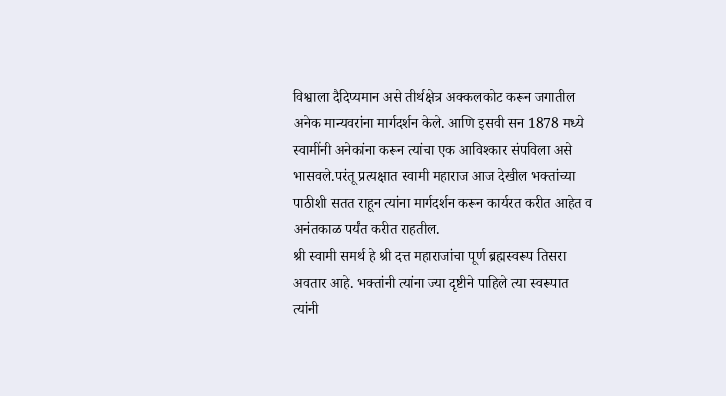विश्वाला दैदिप्यमान असे तीर्थक्षेत्र अक्कलकोट करून जगातील अनेक मान्यवरांना मार्गदर्शन केले. आणि इसवी सन 1878 मध्ये स्वामींनी अनेकांना करून त्यांचा एक आविश्कार संपविला असे भासवले.परंतू प्रत्यक्षात स्वामी महाराज आज देखील भक्तांच्या पाठीशी सतत राहून त्यांना मार्गदर्शन करून कार्यरत करीत आहेत व अनंतकाळ पर्यंत करीत राहतील.
श्री स्वामी समर्थ हे श्री दत्त महाराजांचा पूर्ण ब्रह्मस्वरूप तिसरा अवतार आहे. भक्तांनी त्यांना ज्या दृष्टीने पाहिले त्या स्वरूपात त्यांनी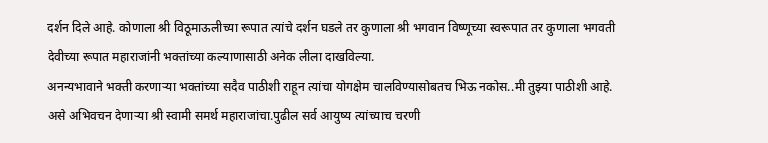दर्शन दिले आहे. कोणाला श्री विठूमाऊलीच्या रूपात त्यांचे दर्शन घडले तर कुणाला श्री भगवान विष्णूच्या स्वरूपात तर कुणाला भगवती देवीच्या रूपात महाराजांनी भक्तांच्या कल्याणासाठी अनेक लीला दाखविल्या.
अनन्यभावाने भक्ती करणाऱ्या भक्तांच्या सदैव पाठीशी राहून त्यांचा योगक्षेम चालविण्यासोबतच भिऊ नकोस..मी तुझ्या पाठीशी आहे. असे अभिवचन देणाऱ्या श्री स्वामी समर्थ महाराजांचा.पुढील सर्व आयुष्य त्यांच्याच चरणी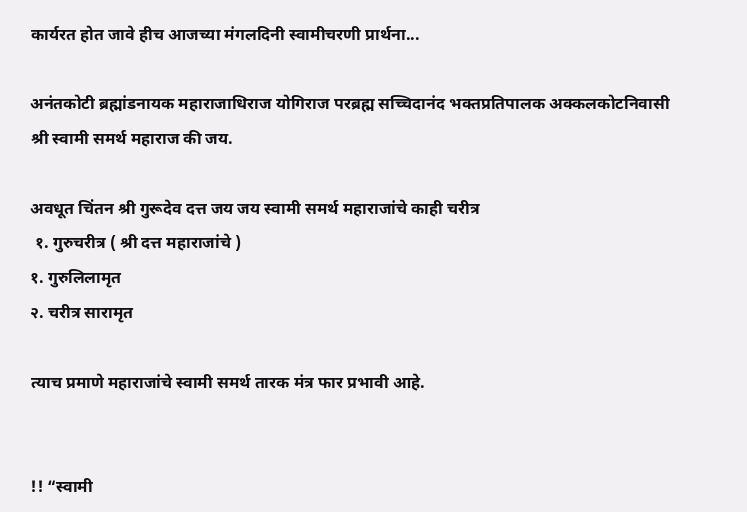कार्यरत होत जावे हीच आजच्या मंगलदिनी स्वामीचरणी प्रार्थना...

अनंतकोटी ब्रह्मांडनायक महाराजाधिराज योगिराज परब्रह्म सच्चिदानंद भक्तप्रतिपालक अक्कलकोटनिवासी श्री स्वामी समर्थ महाराज की जय.

अवधूत चिंतन श्री गुरूदेव दत्त जय जय स्वामी समर्थ महाराजांचे काही चरीत्र
 १. गुरुचरीत्र ( श्री दत्त महाराजांचे )
१. गुरुलिलामृत
२. चरीत्र सारामृत

त्याच प्रमाणे महाराजांचे स्वामी समर्थ तारक मंत्र फार प्रभावी आहे.


!! “स्वामी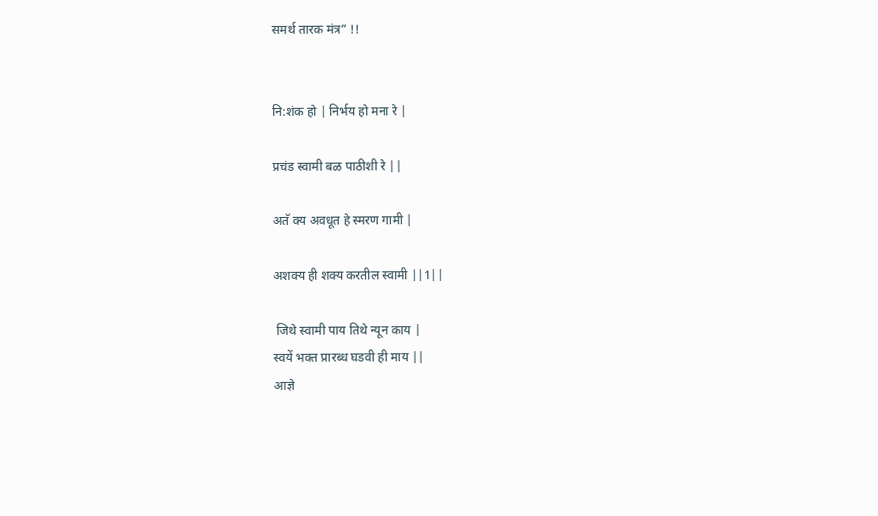समर्थ तारक मंत्र” !!


नि:शंक हो | निर्भय हो मना रे |

प्रचंड स्वामी बळ पाठीशी रे ||

अतॅ क्य अवधूत हे स्मरण गामी |

अशक्य ही शक्य करतील स्वामी ||1||

 जिथे स्वामी पाय तिथे न्यून काय |
स्वयें भक्त प्रारब्ध घडवी ही माय ||
आज्ञे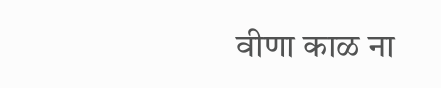वीणा काळ ना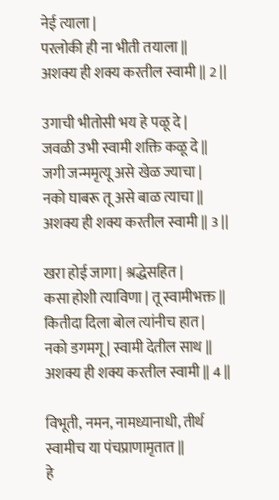नेई त्याला |
परलोकी ही ना भीती तयाला ||
अशक्य ही शक्य करतील स्वामी || 2 ||

उगाची भीतोसी भय हे पळू दे |
जवळी उभी स्वामी शक्ति कळू दे ||
जगी जन्ममृत्यू असे खेळ ज्याचा |
नको घाबरू तू असे बाळ त्याचा ||
अशक्य ही शक्य करतील स्वामी || 3 ||

खरा होई जागा | श्रद्धेसहित |
कसा होशी त्याविणा | तू स्वामीभक्त ||
कितीदा दिला बोल त्यांनीच हात |
नको डगमगू | स्वामी देतील साथ ||
अशक्य ही शक्य करतील स्वामी || 4 ||

विभूती, नमन, नामध्यानाधी, तीर्थ
स्वामीच या पंचप्राणामृतात ||
हे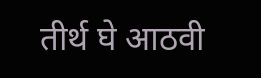तीर्थ घे आठवी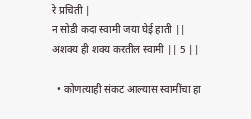रे प्रचिती |
न सोडी कदा स्वामी जया घेई हाती ||
अशक्य ही शक्य करतील स्वामी || 5 ||

  • कोणत्याही संकट आल्यास स्वामींचा हा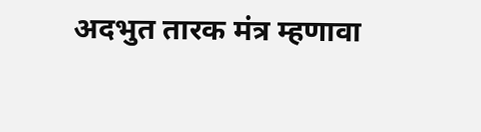अदभुत तारक मंत्र म्हणावा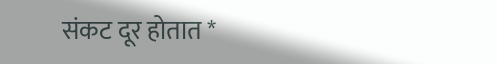संकट दूर होतात *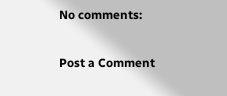No comments:

Post a Comment